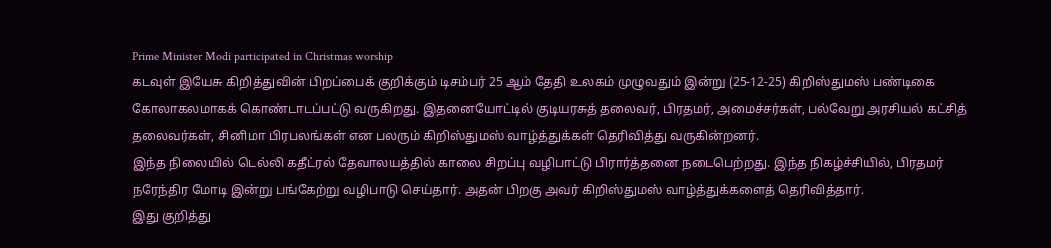Prime Minister Modi participated in Christmas worship
கடவுள் இயேசு கிறித்துவின் பிறப்பைக் குறிக்கும் டிசம்பர் 25 ஆம் தேதி உலகம் முழுவதும் இன்று (25-12-25) கிறிஸ்துமஸ் பண்டிகை கோலாகலமாகக் கொண்டாடப்பட்டு வருகிறது. இதனையோட்டில் குடியரசுத் தலைவர், பிரதமர், அமைச்சர்கள், பல்வேறு அரசியல் கட்சித் தலைவர்கள், சினிமா பிரபலங்கள் என பலரும் கிறிஸ்துமஸ் வாழ்த்துக்கள் தெரிவித்து வருகின்றனர்.
இந்த நிலையில் டெல்லி கதீட்ரல் தேவாலயத்தில் காலை சிறப்பு வழிபாட்டு பிரார்த்தனை நடைபெற்றது. இந்த நிகழ்ச்சியில், பிரதமர் நரேந்திர மோடி இன்று பங்கேற்று வழிபாடு செய்தார். அதன் பிறகு அவர் கிறிஸ்துமஸ் வாழ்த்துக்களைத் தெரிவித்தார்.
இது குறித்து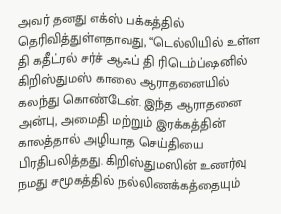அவர் தனது எக்ஸ் பக்கத்தில் தெரிவித்துள்ளதாவது, “டெல்லியில் உள்ள தி கதீட்ரல் சர்ச் ஆஃப் தி ரிடெம்ப்ஷனில் கிறிஸ்துமஸ் காலை ஆராதனையில் கலந்து கொண்டேன். இந்த ஆராதனை அன்பு, அமைதி மற்றும் இரக்கத்தின் காலத்தால் அழியாத செய்தியை பிரதிபலித்தது. கிறிஸ்துமஸின் உணர்வு நமது சமூகத்தில் நல்லிணக்கத்தையும்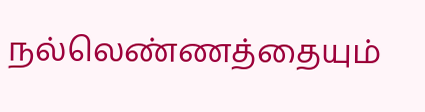நல்லெண்ணத்தையும்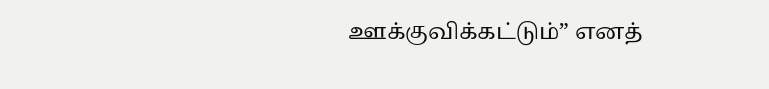ஊக்குவிக்கட்டும்” எனத்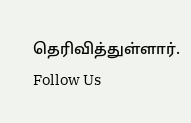தெரிவித்துள்ளார்.
Follow Us